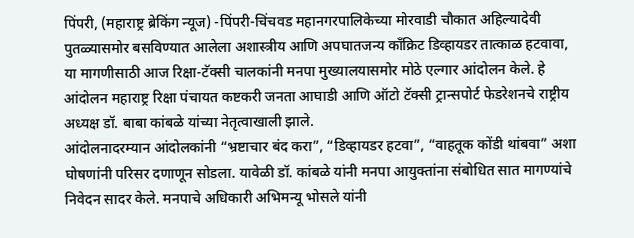पिंपरी, (महाराष्ट्र ब्रेकिंग न्यूज) -पिंपरी-चिंचवड महानगरपालिकेच्या मोरवाडी चौकात अहिल्यादेवी पुतळ्यासमोर बसविण्यात आलेला अशास्त्रीय आणि अपघातजन्य काँक्रिट डिव्हायडर तात्काळ हटवावा, या मागणीसाठी आज रिक्षा-टॅक्सी चालकांनी मनपा मुख्यालयासमोर मोठे एल्गार आंदोलन केले. हे आंदोलन महाराष्ट्र रिक्षा पंचायत कष्टकरी जनता आघाडी आणि ऑटो टॅक्सी ट्रान्सपोर्ट फेडरेशनचे राष्ट्रीय अध्यक्ष डॉ. बाबा कांबळे यांच्या नेतृत्वाखाली झाले.
आंदोलनादरम्यान आंदोलकांनी “भ्रष्टाचार बंद करा”, “डिव्हायडर हटवा”, “वाहतूक कोंडी थांबवा” अशा घोषणांनी परिसर दणाणून सोडला. यावेळी डॉ. कांबळे यांनी मनपा आयुक्तांना संबोधित सात मागण्यांचे निवेदन सादर केले. मनपाचे अधिकारी अभिमन्यू भोसले यांनी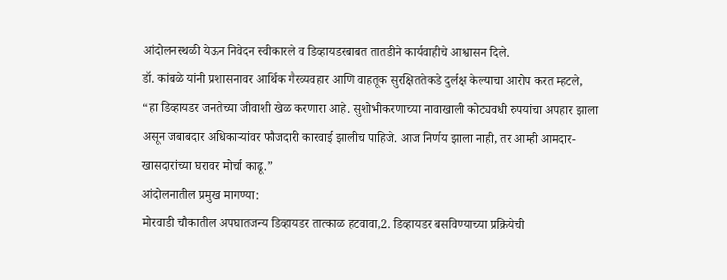आंदोलनस्थळी येऊन निवेदन स्वीकारले व डिव्हायडरबाबत तातडीने कार्यवाहीचे आश्वासन दिले.
डॉ. कांबळे यांनी प्रशासनावर आर्थिक गैरव्यवहार आणि वाहतूक सुरक्षिततेकडे दुर्लक्ष केल्याचा आरोप करत म्हटले,
“हा डिव्हायडर जनतेच्या जीवाशी खेळ करणारा आहे. सुशोभीकरणाच्या नावाखाली कोट्यवधी रुपयांचा अपहार झाला असून जबाबदार अधिकाऱ्यांवर फौजदारी कारवाई झालीच पाहिजे. आज निर्णय झाला नाही, तर आम्ही आमदार-खासदारांच्या घरावर मोर्चा काढू.”
आंदोलनातील प्रमुख मागण्या:
मोरवाडी चौकातील अपघातजन्य डिव्हायडर तात्काळ हटवावा,2. डिव्हायडर बसविण्याच्या प्रक्रियेची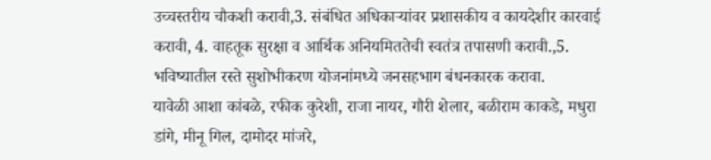उच्चस्तरीय चौकशी करावी,3. संबंधित अधिकाऱ्यांवर प्रशासकीय व कायदेशीर कारवाई करावी, 4. वाहतूक सुरक्षा व आर्थिक अनियमिततेची स्वतंत्र तपासणी करावी.,5. भविष्यातील रस्ते सुशोभीकरण योजनांमध्ये जनसहभाग बंधनकारक करावा.
यावेळी आशा कांबळे, रफीक कुरेशी, राजा नायर, गौरी शेलार, बळीराम काकडे, मधुरा डांगे, मीनू गिल, दामोदर मांजरे,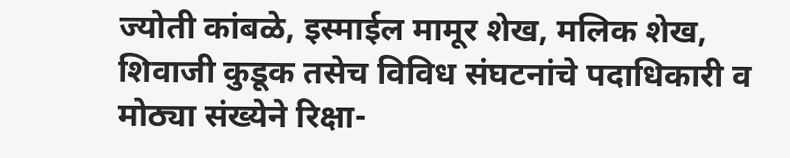ज्योती कांबळे, इस्माईल मामूर शेख, मलिक शेख, शिवाजी कुडूक तसेच विविध संघटनांचे पदाधिकारी व मोठ्या संख्येने रिक्षा-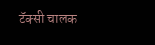टॅक्सी चालक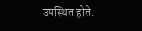उपस्थित होते.